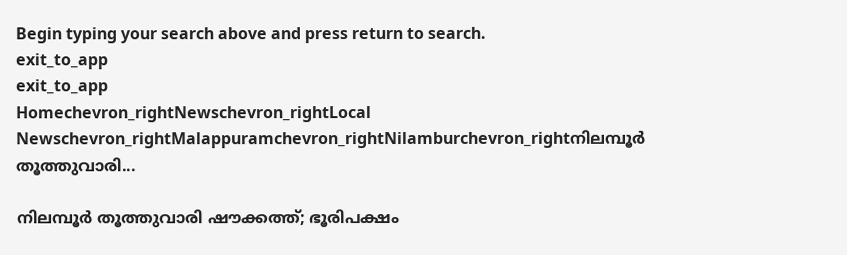Begin typing your search above and press return to search.
exit_to_app
exit_to_app
Homechevron_rightNewschevron_rightLocal Newschevron_rightMalappuramchevron_rightNilamburchevron_rightനിലമ്പൂർ തൂത്തുവാരി...

നിലമ്പൂർ തൂത്തുവാരി ഷൗക്കത്ത്; ഭൂരിപക്ഷം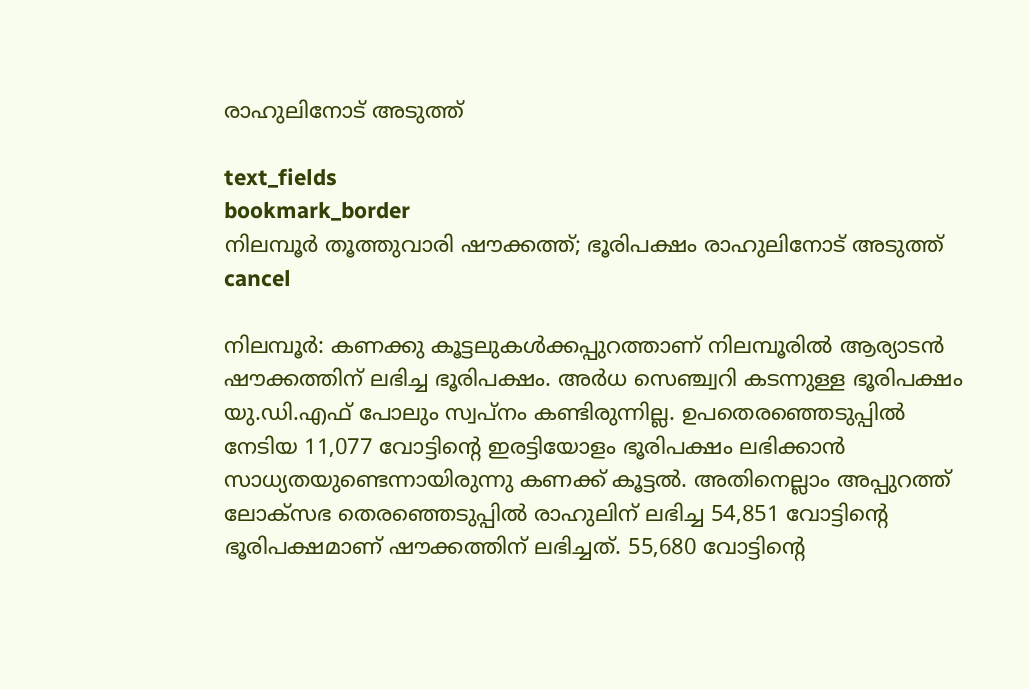രാഹുലിനോട് അടുത്ത്

text_fields
bookmark_border
നിലമ്പൂർ തൂത്തുവാരി ഷൗക്കത്ത്; ഭൂരിപക്ഷം രാഹുലിനോട് അടുത്ത്
cancel

നിലമ്പൂർ: കണക്കു കൂട്ടലുകൾക്കപ്പുറത്താണ് നിലമ്പൂരിൽ ആര‍്യാടൻ ഷൗക്കത്തിന് ലഭിച്ച ഭൂരിപക്ഷം. അർധ സെഞ്ച്വറി കടന്നുള്ള ഭൂരിപക്ഷം യു.ഡി.എഫ് പോലും സ്വപ്നം കണ്ടിരുന്നില്ല. ഉപതെരഞ്ഞെടുപ്പിൽ നേടിയ 11,077 വോട്ടിന്‍റെ ഇരട്ടിയോളം ഭൂരിപക്ഷം ലഭിക്കാൻ സാധ‍്യതയുണ്ടെന്നായിരുന്നു കണക്ക് കൂട്ടൽ. അതിനെല്ലാം അപ്പുറത്ത് ലോക്സഭ തെരഞ്ഞെടുപ്പിൽ രാഹുലിന് ലഭിച്ച 54,851 വോട്ടിന്‍റെ ഭൂരിപക്ഷമാണ് ഷൗക്കത്തിന് ലഭിച്ചത്. 55,680 വോട്ടിന്‍റെ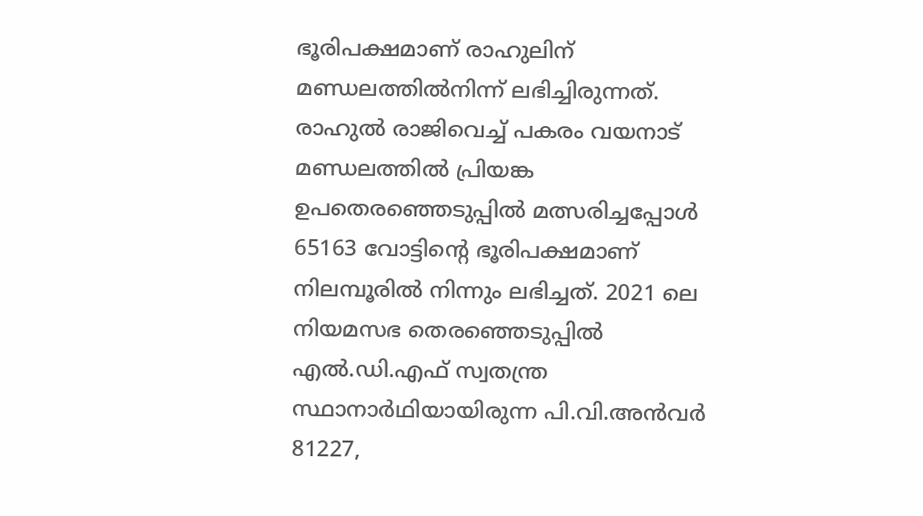ഭൂരിപക്ഷമാണ് രാഹുലിന് മണ്ഡലത്തിൽനിന്ന് ലഭിച്ചിരുന്നത്. രാഹുൽ രാജിവെച്ച് പകരം വയനാട് മണ്ഡലത്തിൽ പ്രിയങ്ക ഉപതെരഞ്ഞെടുപ്പിൽ മത്സരിച്ചപ്പോൾ 65163 വോട്ടിന്‍റെ ഭൂരിപക്ഷമാണ് നിലമ്പൂരിൽ നിന്നും ലഭിച്ചത്. 2021 ലെ നിയമസഭ തെരഞ്ഞെടുപ്പിൽ എൽ.ഡി.എഫ് സ്വതന്ത്ര സ്ഥാനാർഥിയായിരുന്ന പി.വി.അൻവർ 81227,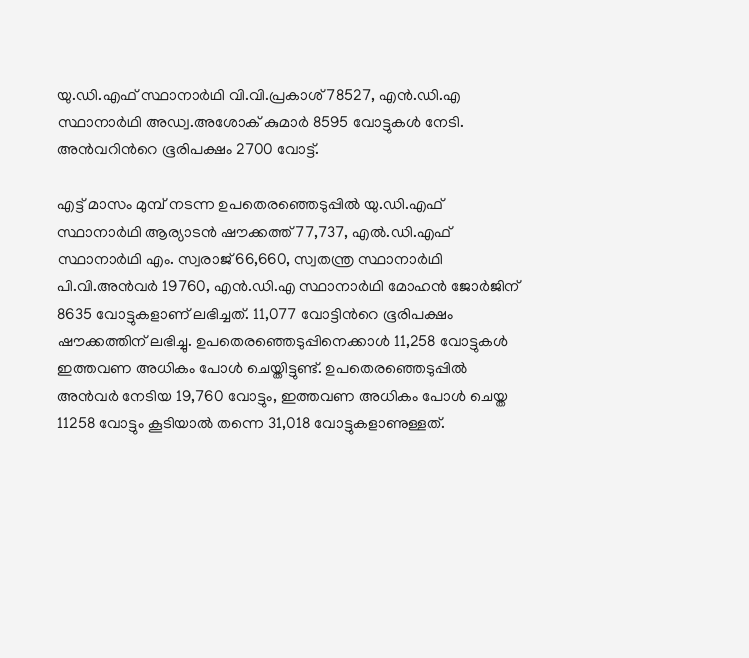യു.ഡി.എഫ് സ്ഥാനാർഥി വി.വി.പ്രകാശ് 78527, എൻ.ഡി.എ സ്ഥാനാർഥി അഡ്വ.അശോക് കുമാർ 8595 വോട്ടുകൾ നേടി. അൻവറിന്‍റെ ഭൂരിപക്ഷം 2700 വോട്ട്.

എട്ട് മാസം മുമ്പ് നടന്ന ഉപതെരഞ്ഞെടുപ്പിൽ യു.ഡി.എഫ് സ്ഥാനാർഥി ആര‍്യാടൻ ഷൗക്കത്ത് 77,737, എൽ.ഡി.എഫ് സ്ഥാനാർഥി എം. സ്വരാജ് 66,660, സ്വതന്ത്ര സ്ഥാനാർഥി പി.വി.അൻവർ 19760, എൻ.ഡി.എ സ്ഥാനാർഥി മോഹൻ ജോർജിന് 8635 വോട്ടുകളാണ് ലഭിച്ചത്. 11,077 വോട്ടിന്‍റെ ഭൂരിപക്ഷം ഷൗക്കത്തിന് ലഭിച്ചു. ഉപതെരഞ്ഞെടുപ്പിനെക്കാൾ 11,258 വോട്ടുകൾ ഇത്തവണ അധികം പോൾ ചെയ്തിട്ടുണ്ട്. ഉപതെരഞ്ഞെടുപ്പിൽ അൻവർ നേടിയ 19,760 വോട്ടും, ഇത്തവണ അധികം പോൾ ചെയ്ത 11258 വോട്ടും കൂടിയാൽ തന്നെ 31,018 വോട്ടുകളാണുള്ളത്.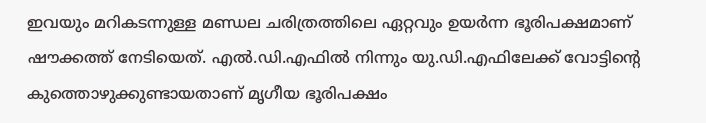ഇവയും മറികടന്നുള്ള മണ്ഡല ചരിത്രത്തിലെ ഏറ്റവും ഉയർന്ന ഭൂരിപക്ഷമാണ് ഷൗക്കത്ത് നേടിയെത്. എൽ.ഡി.എഫിൽ നിന്നും യു.ഡി.എഫിലേക്ക് വോട്ടിന്‍റെ കുത്തൊഴുക്കുണ്ടായതാണ് മൃഗീയ ഭൂരിപക്ഷം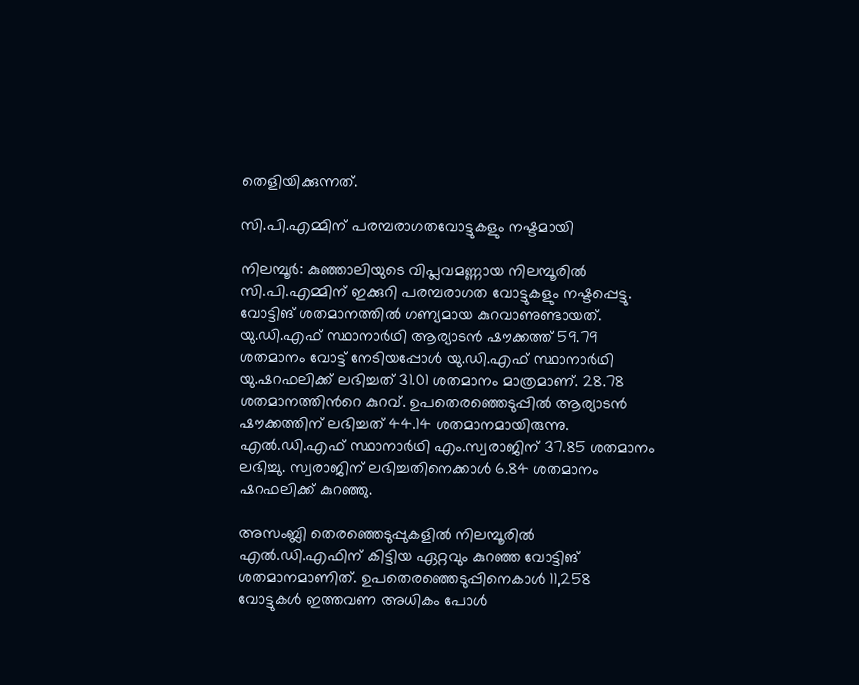തെളിയിക്കുന്നത്.

സി.പി.എമ്മിന് പരമ്പരാഗതവോട്ടുകളും നഷ്ടമായി

നിലമ്പൂർ: കുഞ്ഞാലിയുടെ വിപ്ലവമണ്ണായ നിലമ്പൂരിൽ സി.പി.എമ്മിന് ഇക്കുറി പരമ്പരാഗത വോട്ടുകളും നഷ്ടപ്പെട്ടു. വോട്ടിങ് ശതമാനത്തിൽ ഗണ‍്യമായ കുറവാണുണ്ടായത്. യു.ഡി.എഫ് സ്ഥാനാർഥി ആര‍്യാടൻ ഷൗക്കത്ത് 59.79 ശതമാനം വോട്ട് നേടിയപ്പോൾ യു.ഡി.എഫ് സ്ഥാനാർഥി യു.ഷറഫലിക്ക് ലഭിച്ചത് 31.01 ശതമാനം മാത്രമാണ്. 28.78 ശതമാനത്തിന്‍റെ കുറവ്. ഉപതെരഞ്ഞെടുപ്പിൽ ആര‍്യാടൻ ഷൗക്കത്തിന് ലഭിച്ചത് 44.14 ശതമാനമായിരുന്നു. എൽ.ഡി.എഫ് സ്ഥാനാർഥി എം.സ്വരാജിന് 37.85 ശതമാനം ലഭിച്ചു. സ്വരാജിന് ലഭിച്ചതിനെക്കാൾ 6.84 ശതമാനം ഷറഫലിക്ക് കുറഞ്ഞു.

അസംബ്ലി തെരഞ്ഞെടുപ്പുകളിൽ നിലമ്പൂരിൽ എൽ.ഡി.എഫിന് കിട്ടിയ ഏറ്റവും കുറഞ്ഞ വോട്ടിങ് ശതമാനമാണിത്. ഉപതെരഞ്ഞെടുപ്പിനെകാൾ 11,258 വോട്ടുകൾ ഇത്തവണ അധികം പോൾ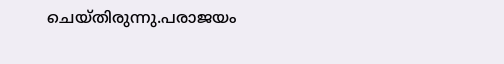ചെയ്തിരുന്നു.പരാജയം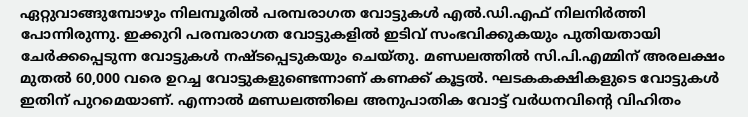ഏറ്റുവാങ്ങുമ്പോഴും നിലമ്പൂരിൽ പരമ്പരാഗത വോട്ടുകൾ എൽ.ഡി.എഫ് നിലനിർത്തി പോന്നിരുന്നു. ഇക്കുറി പരമ്പരാഗത വോട്ടുകളിൽ ഇടിവ് സംഭവിക്കുകയും പുതിയതായി ചേർക്കപ്പെടുന്ന വോട്ടുകൾ നഷ്ടപ്പെടുകയും ചെയ്തു. മണ്ഡലത്തിൽ സി.പി.എമ്മിന് അരലക്ഷം മുതൽ 60,000 വരെ ഉറച്ച വോട്ടുകളുണ്ടെന്നാണ് കണക്ക് കൂട്ടൽ. ഘടകകക്ഷികളുടെ വോട്ടുകൾ ഇതിന് പുറമെയാണ്. എന്നാൽ മണ്ഡലത്തിലെ അനുപാതിക വോട്ട് വർധനവിന്‍റെ വിഹിതം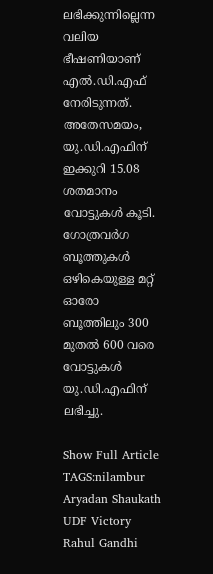ലഭിക്കുന്നില്ലെന്ന വലിയ ഭീഷണിയാണ് എൽ.ഡി.എഫ് നേരിടുന്നത്. അതേസമയം, യു.ഡി.എഫിന് ഇക്കുറി 15.08 ശതമാനം വോട്ടുകൾ കൂടി. ഗോത്രവർഗ ബൂത്തുകൾ ഒഴികെയുള്ള മറ്റ് ഓരോ ബൂത്തിലും 300 മുതൽ 600 വരെ വോട്ടുകൾ യു.ഡി.എഫിന് ലഭിച്ചു.

Show Full Article
TAGS:nilambur Aryadan Shaukath UDF Victory Rahul Gandhi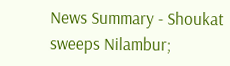News Summary - Shoukat sweeps Nilambur;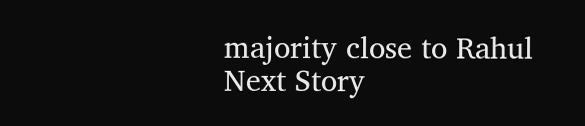majority close to Rahul
Next Story